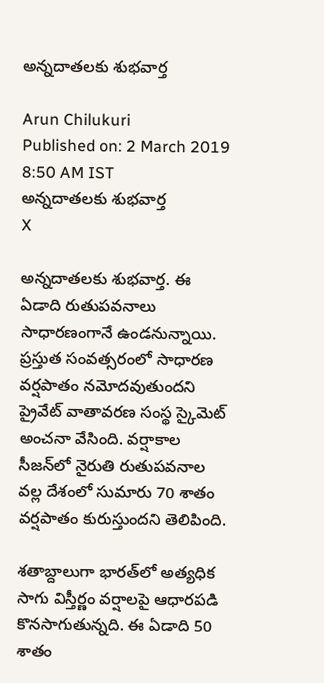అన్నదాతలకు శుభవార్త

Arun Chilukuri
Published on: 2 March 2019 8:50 AM IST
అన్నదాతలకు శుభవార్త
X

అన్నదాతలకు శుభవార్త. ఈ ఏడాది రుతుపవనాలు సాధారణంగానే ఉండనున్నాయి. ప్రస్తుత సంవత్సరంలో సాధారణ వర్షపాతం నమోదవుతుందని ప్రైవేట్ వాతావరణ సంస్థ స్కైమెట్ అంచనా వేసింది. వర్షాకాల సీజన్‌లో నైరుతి రుతుపవనాల వల్ల దేశంలో సుమారు 70 శాతం వర్షపాతం కురుస్తుందని తెలిపింది.

శతాబ్దాలుగా భారత్‌లో అత్యధిక సాగు విస్తీర్ణం వర్షాలపై ఆధారపడి కొనసాగుతున్నది. ఈ ఏడాది 50 శాతం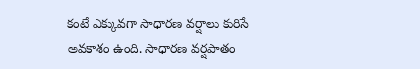కంటే ఎక్కువగా సాధారణ వర్షాలు కురిసే అవకాశం ఉంది. సాధారణ వర్షపాతం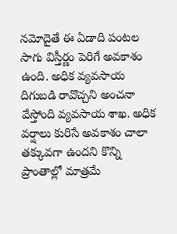నమోదైతే ఈ ఏడాది పంటల సాగు విస్తీర్ణం పెరిగే అవకాశం ఉంది. అధిక వ్యవసాయ దిగుబడి రావొచ్చని అంచనా వేస్తోంది వ్యవసాయ శాఖ. అధిక వర్షాలు కురిసే అవకాశం చాలా తక్కువగా ఉందని కొన్ని ప్రాంతాల్లో మాత్రమే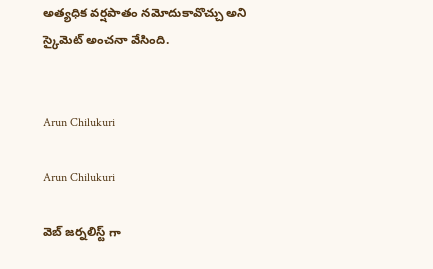అత్యధిక వర్షపాతం నమోదుకావొచ్చు అని స్కైమెట్ అంచనా వేసింది.


Arun Chilukuri

Arun Chilukuri

వెబ్ జర్నలిస్ట్ గా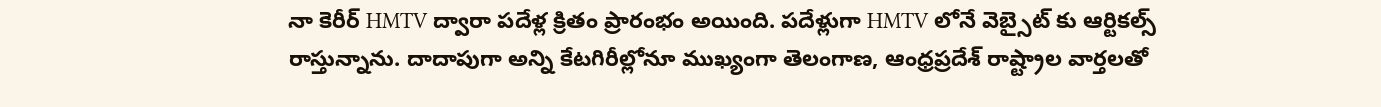నా కెరీర్ HMTV ద్వారా పదేళ్ల క్రితం ప్రారంభం అయింది. పదేళ్లుగా HMTV లోనే వెబ్సైట్ కు ఆర్టికల్స్ రాస్తున్నాను. దాదాపుగా అన్ని కేటగిరీల్లోనూ ముఖ్యంగా తెలంగాణ, ఆంధ్రప్రదేశ్ రాష్ట్రాల వార్తలతో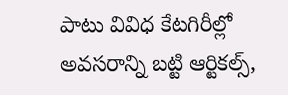పాటు వివిధ కేటగిరీల్లో అవసరాన్ని బట్టి ఆర్టికల్స్,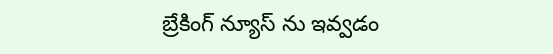బ్రేకింగ్ న్యూస్ ను ఇవ్వడం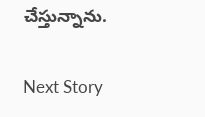చేస్తున్నాను.

Next Story